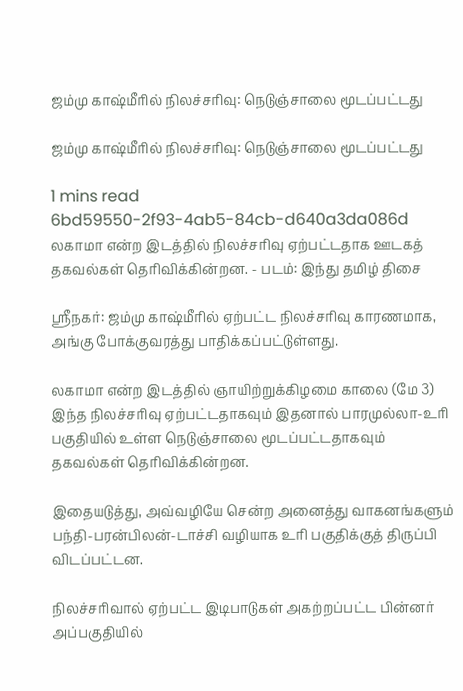ஜம்மு காஷ்மீரில் நிலச்சரிவு: நெடுஞ்சாலை மூடப்பட்டது

ஜம்மு காஷ்மீரில் நிலச்சரிவு: நெடுஞ்சாலை மூடப்பட்டது

1 mins read
6bd59550-2f93-4ab5-84cb-d640a3da086d
லகாமா என்ற இடத்தில் நிலச்சரிவு ஏற்பட்டதாக ஊடகத் தகவல்கள் தெரிவிக்கின்றன. - படம்: இந்து தமிழ் திசை

ஸ்ரீநகர்: ஜம்மு காஷ்மீரில் ஏற்பட்ட நிலச்சரிவு காரணமாக, அங்கு போக்குவரத்து பாதிக்கப்பட்டுள்ளது.

லகாமா என்ற இடத்தில் ஞாயிற்றுக்கிழமை காலை (மே 3) இந்த நிலச்சரிவு ஏற்பட்டதாகவும் இதனால் பாரமுல்லா-உரி பகுதியில் உள்ள நெடுஞ்சாலை மூடப்பட்டதாகவும் தகவல்கள் தெரிவிக்கின்றன.

இதையடுத்து, அவ்வழியே சென்ற அனைத்து வாகனங்களும் பந்தி-பரன்பிலன்-டாச்சி வழியாக உரி பகுதிக்குத் திருப்பி விடப்பட்டன.

நிலச்சரிவால் ஏற்பட்ட இடிபாடுகள் அகற்றப்பட்ட பின்னர் அப்பகுதியில்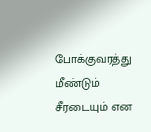போக்குவரத்து மீண்டும் சீரடையும் என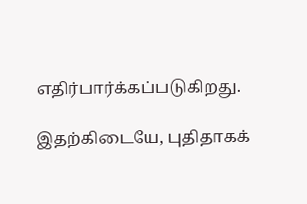எதிர்பார்க்கப்படுகிறது.

இதற்கிடையே, புதிதாகக்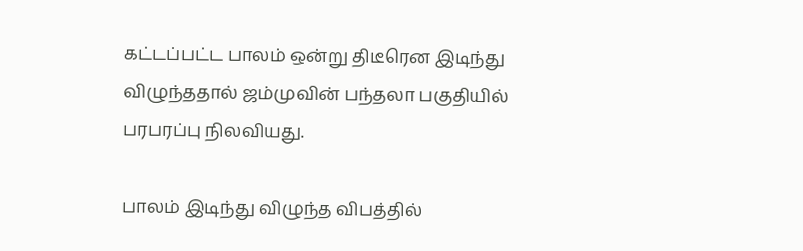கட்டப்பட்ட பாலம் ஒன்று திடீரென இடிந்து விழுந்ததால் ஜம்முவின் பந்தலா பகுதியில் பரபரப்பு நிலவியது.

பாலம் இடிந்து விழுந்த விபத்தில்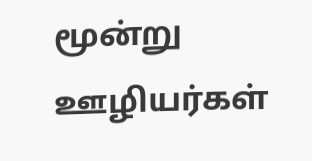மூன்று ஊழியர்கள்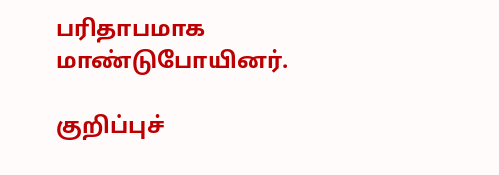பரிதாபமாக மாண்டுபோயினர்.

குறிப்புச்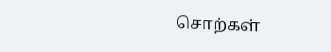சொற்கள்